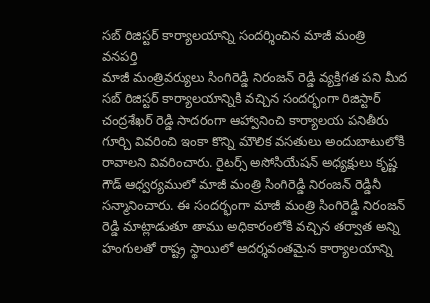సబ్ రిజిస్టర్ కార్యాలయాన్ని సందర్శించిన మాజీ మంత్రి
వనపర్తి
మాజీ మంత్రివర్యులు సింగిరెడ్డి నిరంజన్ రెడ్డి వ్యక్తిగత పని మీద సబ్ రిజిస్టర్ కార్యాలయాన్నికి వచ్చిన సందర్భంగా రిజిస్టార్ చంద్రశేఖర్ రెడ్డి సాదరంగా ఆహ్వానించి కార్యాలయ పనితీరు గూర్చి వివరించి ఇంకా కొన్ని మౌలిక వసతులు అందుబాటులోకి రావాలని వివరించారు. రైటర్స్ అసోసియేషన్ అధ్యక్షులు కృష్ణ గౌడ్ ఆధ్వర్యములో మాజీ మంత్రి సింగిరెడ్డి నిరంజన్ రెడ్డినీ సన్మానించారు. ఈ సందర్భంగా మాజీ మంత్రి సింగిరెడ్డి నిరంజన్ రెడ్డి మాట్లాడుతూ తాము అధికారంలోకి వచ్చిన తర్వాత అన్ని హంగులతో రాష్ట్ర స్థాయిలో ఆదర్శవంతమైన కార్యాలయాన్ని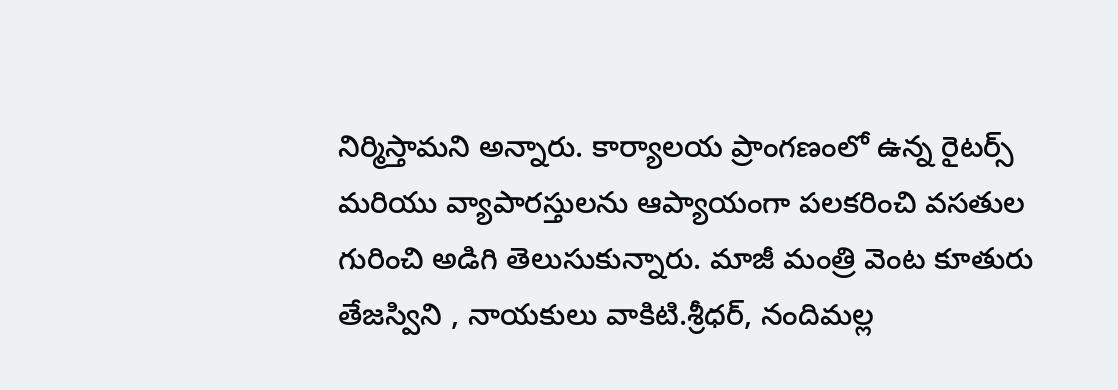నిర్మిస్తామని అన్నారు. కార్యాలయ ప్రాంగణంలో ఉన్న రైటర్స్ మరియు వ్యాపారస్తులను ఆప్యాయంగా పలకరించి వసతుల గురించి అడిగి తెలుసుకున్నారు. మాజీ మంత్రి వెంట కూతురు తేజస్విని , నాయకులు వాకిటి.శ్రీధర్, నందిమల్ల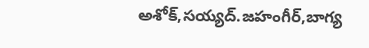అశోక్,సయ్యద్.జహంగీర్,బాగ్య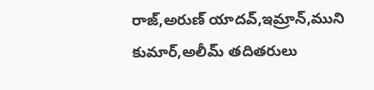రాజ్,అరుణ్ యాదవ్,ఇమ్రాన్,ముని కుమార్,అలీమ్ తదితరులు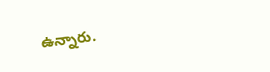ఉన్నారు.